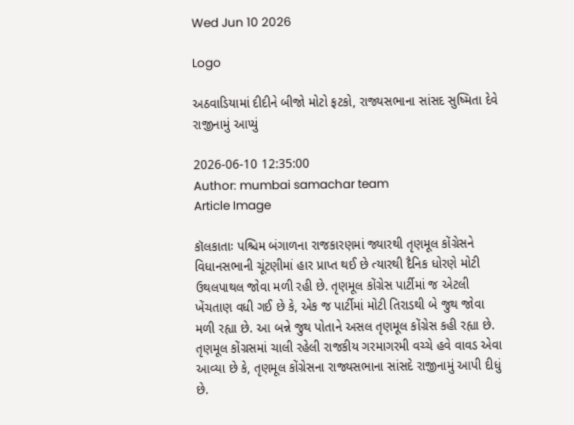Wed Jun 10 2026

Logo

અઠવાડિયામાં દીદીને બીજો મોટો ફટકો, રાજ્યસભાના સાંસદ સુષ્મિતા દેવે રાજીનામું આપ્યું

2026-06-10 12:35:00
Author: mumbai samachar team
Article Image

કૉલકાતાઃ પશ્ચિમ બંગાળના રાજકારણમાં જ્યારથી તૃણમૂલ કોંગ્રેસને વિધાનસભાની ચૂંટણીમાં હાર પ્રાપ્ત થઈ છે ત્યારથી દૈનિક ધોરણે મોટી ઉથલપાથલ જોવા મળી રહી છે. તૃણમૂલ કોંગ્રેસ પાર્ટીમાં જ એટલી ખેંચતાણ વધી ગઈ છે કે, એક જ પાર્ટીમાં મોટી તિરાડથી બે જુથ જોવા મળી રહ્યા છે. આ બન્ને જુથ પોતાને અસલ તૃણમૂલ કોંગ્રેસ કહી રહ્યા છે. તૃણમૂલ કોંગ્રસમાં ચાલી રહેલી રાજકીય ગરમાગરમી વચ્ચે હવે વાવડ એવા આવ્યા છે કે, તૃણમૂલ કોંગ્રેસના રાજ્યસભાના સાંસદે રાજીનામું આપી દીધું છે.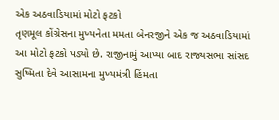એક અઠવાડિયામાં મોટો ફટકો
તૃણમૂલ કોંગ્રેસના મુખ્યનેતા મમતા બેનરજીને એક જ અઠવાડિયામાં આ મોટો ફટકો પડ્યો છે. રાજીનામું આપ્યા બાદ રાજ્યસભા સાંસદ સુષ્મિતા દેવે આસામના મુખ્યમંત્રી હિંમતા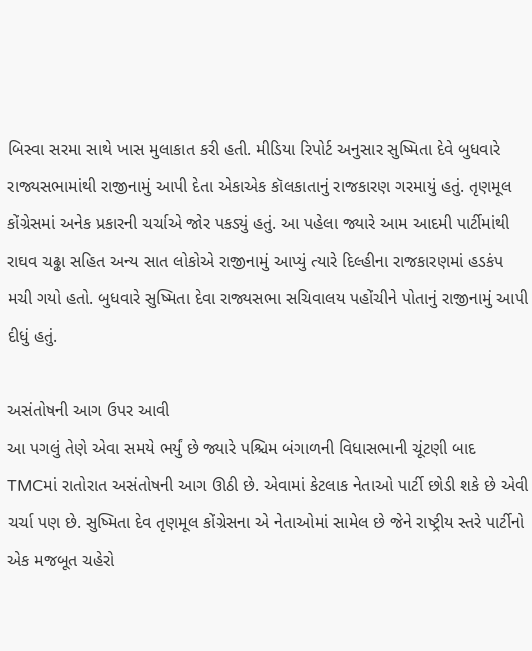બિસ્વા સરમા સાથે ખાસ મુલાકાત કરી હતી. મીડિયા રિપોર્ટ અનુસાર સુષ્મિતા દેવે બુધવારે રાજ્યસભામાંથી રાજીનામું આપી દેતા એકાએક કૉલકાતાનું રાજકારણ ગરમાયું હતું. તૃણમૂલ કોંગ્રેસમાં અનેક પ્રકારની ચર્ચાએ જોર પકડ્યું હતું. આ પહેલા જ્યારે આમ આદમી પાર્ટીમાંથી રાઘવ ચઢ્ઢા સહિત અન્ય સાત લોકોએ રાજીનામું આપ્યું ત્યારે દિલ્હીના રાજકારણમાં હડકંપ મચી ગયો હતો. બુધવારે સુષ્મિતા દેવા રાજ્યસભા સચિવાલય પહોંચીને પોતાનું રાજીનામું આપી દીધું હતું.

અસંતોષની આગ ઉપર આવી
આ પગલું તેણે એવા સમયે ભર્યું છે જ્યારે પશ્ચિમ બંગાળની વિધાસભાની ચૂંટણી બાદ TMCમાં રાતોરાત અસંતોષની આગ ઊઠી છે. એવામાં કેટલાક નેતાઓ પાર્ટી છોડી શકે છે એવી ચર્ચા પણ છે. સુષ્મિતા દેવ તૃણમૂલ કોંગ્રેસના એ નેતાઓમાં સામેલ છે જેને રાષ્ટ્રીય સ્તરે પાર્ટીનો એક મજબૂત ચહેરો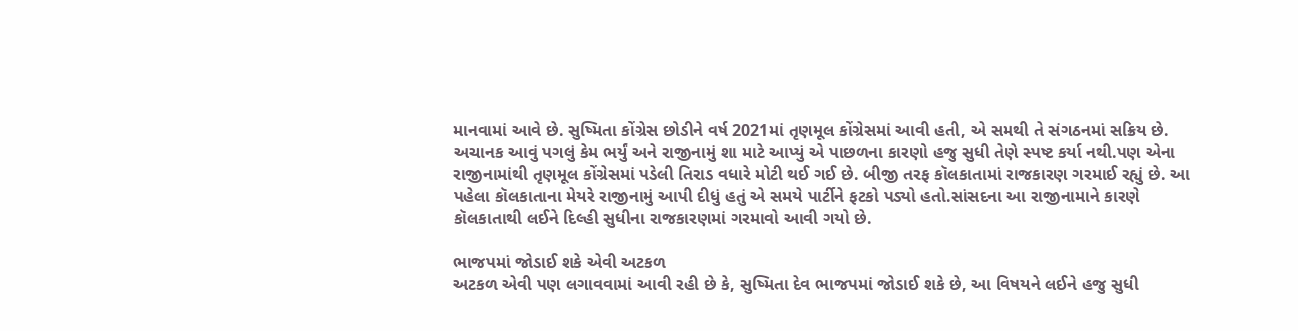માનવામાં આવે છે. સુષ્મિતા કોંગ્રેસ છોડીને વર્ષ 2021માં તૃણમૂલ કોંગ્રેસમાં આવી હતી, એ સમથી તે સંગઠનમાં સક્રિય છે. અચાનક આવું પગલું કેમ ભર્યું અને રાજીનામું શા માટે આપ્યું એ પાછળના કારણો હજુ સુધી તેણે સ્પષ્ટ કર્યા નથી.પણ એના રાજીનામાંથી તૃણમૂલ કોંગ્રેસમાં પડેલી તિરાડ વધારે મોટી થઈ ગઈ છે. બીજી તરફ કૉલકાતામાં રાજકારણ ગરમાઈ રહ્યું છે. આ પહેલા કૉલકાતાના મેયરે રાજીનામું આપી દીધું હતું એ સમયે પાર્ટીને ફટકો પડ્યો હતો.સાંસદના આ રાજીનામાને કારણે કૉલકાતાથી લઈને દિલ્હી સુધીના રાજકારણમાં ગરમાવો આવી ગયો છે.

ભાજપમાં જોડાઈ શકે એવી અટકળ
અટકળ એવી પણ લગાવવામાં આવી રહી છે કે, સુષ્મિતા દેવ ભાજપમાં જોડાઈ શકે છે, આ વિષયને લઈને હજુ સુધી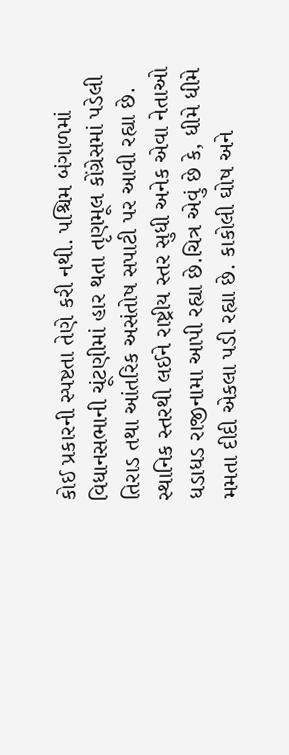કોઈ પ્રકારની સ્પષ્ટતા તેણે કરી નથી. પશ્ચિમ બંગાળમાં વિધાનસભાની ચૂંટણીમાં હાર થતા તૃણમૂલ કોંગ્રેસમાં પડેલી તિરાડ તથા આંતરિક અસંતોષ સપાટી પર આવી રહ્યા છે. સ્થાનિક સ્તરથી લઈને રાષ્ટ્રીય સ્તર સુધી અનેક એવા નેતાઓ ધડાધડ રાજીનામા આપી રહ્યા છે.ચિત્ર એવું છે કે, ધીમે ધીમે મમતા દીદી એકલા પડી રહ્યા છે. કાકોલી ઘોષ અને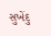સુખેંદુ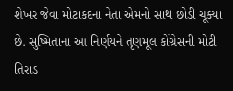શેખર જેવા મોટાકદના નેતા એમનો સાથ છોડી ચૂક્યા છે. સુષ્મિતાના આ નિર્ણયને તૃણમૂલ કોંગ્રેસની મોટી તિરાડ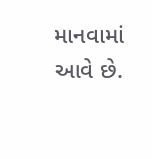માનવામાં આવે છે.